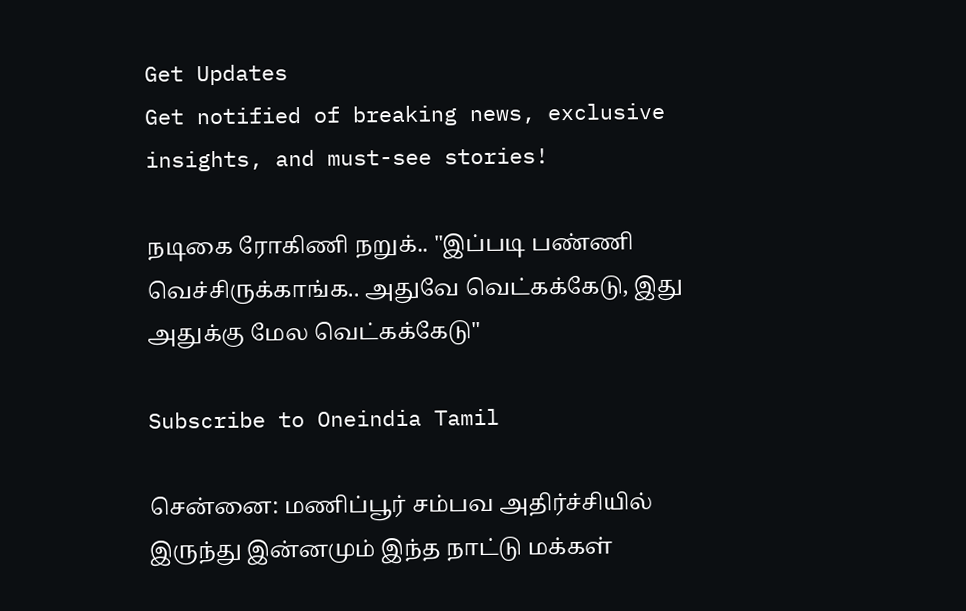Get Updates
Get notified of breaking news, exclusive insights, and must-see stories!

நடிகை ரோகிணி நறுக்.. "இப்படி பண்ணி வெச்சிருக்காங்க.. அதுவே வெட்கக்கேடு, இது அதுக்கு மேல வெட்கக்கேடு"

Subscribe to Oneindia Tamil

சென்னை: மணிப்பூர் சம்பவ அதிர்ச்சியில் இருந்து இன்னமும் இந்த நாட்டு மக்கள்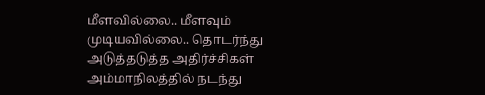மீளவில்லை.. மீளவும் முடியவில்லை.. தொடர்ந்து அடுத்தடுத்த அதிர்ச்சிகள் அம்மாநிலத்தில் நடந்து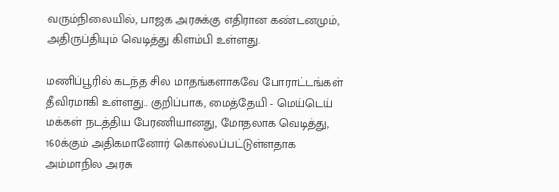வரும்நிலையில், பாஜக அரசுக்கு எதிரான கண்டனமும், அதிருப்தியும் வெடித்து கிளம்பி உள்ளது.

மணிப்பூரில் கடந்த சில மாதங்களாகவே போராட்டங்கள் தீவிரமாகி உள்ளது.. குறிப்பாக, மைத்தேயி - மெய்டெய் மக்கள் நடத்திய பேரணியானது, மோதலாக வெடித்து, 160க்கும் அதிகமானோர் கொல்லப்பட்டுள்ளதாக அம்மாநில அரசு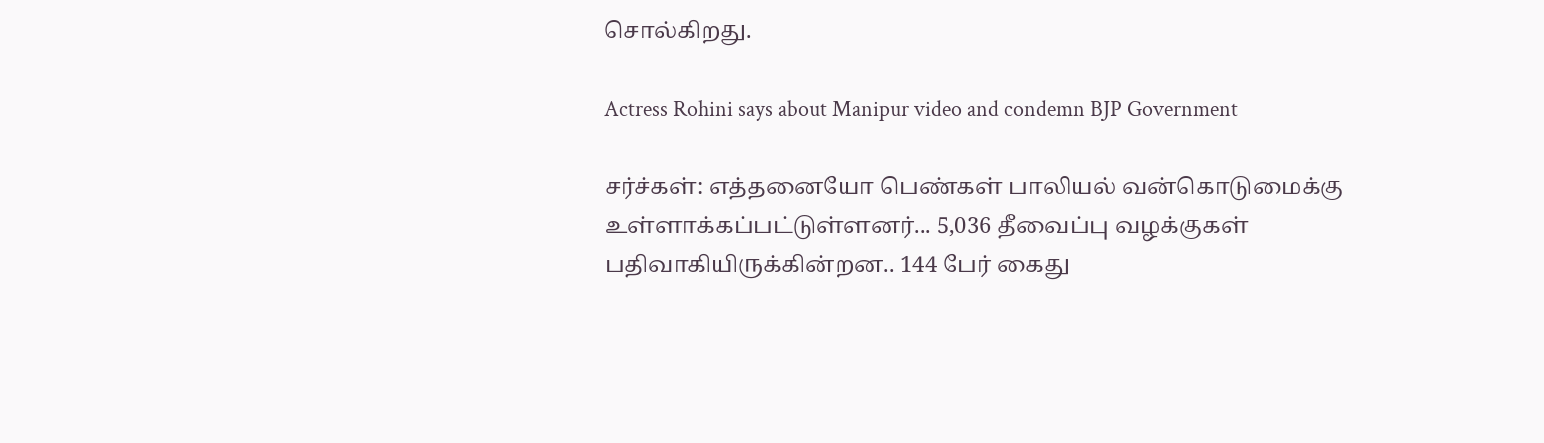சொல்கிறது.

Actress Rohini says about Manipur video and condemn BJP Government

சர்ச்கள்: எத்தனையோ பெண்கள் பாலியல் வன்கொடுமைக்கு உள்ளாக்கப்பட்டுள்ளனர்... 5,036 தீவைப்பு வழக்குகள் பதிவாகியிருக்கின்றன.. 144 பேர் கைது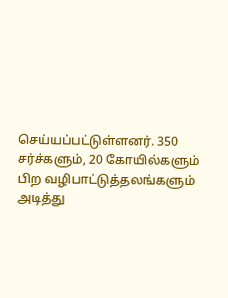செய்யப்பட்டுள்ளனர். 350 சர்ச்களும், 20 கோயில்களும் பிற வழிபாட்டுத்தலங்களும் அடித்து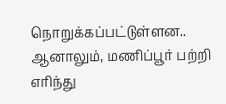நொறுக்கப்பட்டுள்ளன.. ஆனாலும், மணிப்பூர் பற்றி எரிந்து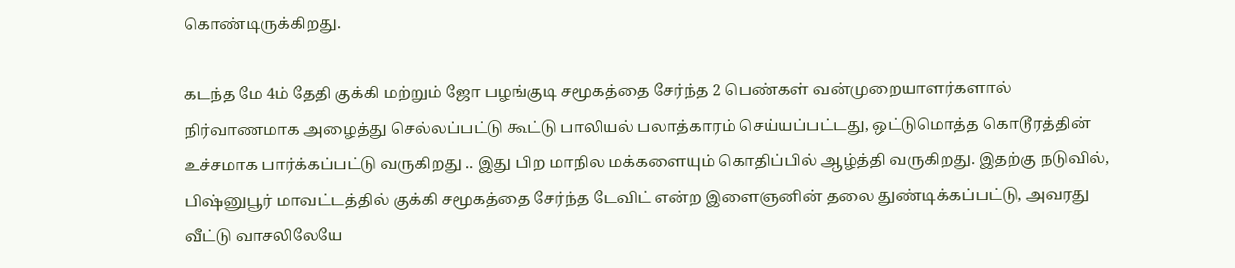கொண்டிருக்கிறது.

கடந்த மே 4ம் தேதி குக்கி மற்றும் ஜோ பழங்குடி சமூகத்தை சேர்ந்த 2 பெண்கள் வன்முறையாளர்களால் நிர்வாணமாக அழைத்து செல்லப்பட்டு கூட்டு பாலியல் பலாத்காரம் செய்யப்பட்டது, ஒட்டுமொத்த கொடூரத்தின் உச்சமாக பார்க்கப்பட்டு வருகிறது .. இது பிற மாநில மக்களையும் கொதிப்பில் ஆழ்த்தி வருகிறது. இதற்கு நடுவில், பிஷ்னுபூர் மாவட்டத்தில் குக்கி சமூகத்தை சேர்ந்த டேவிட் என்ற இளைஞனின் தலை துண்டிக்கப்பட்டு, அவரது வீட்டு வாசலிலேயே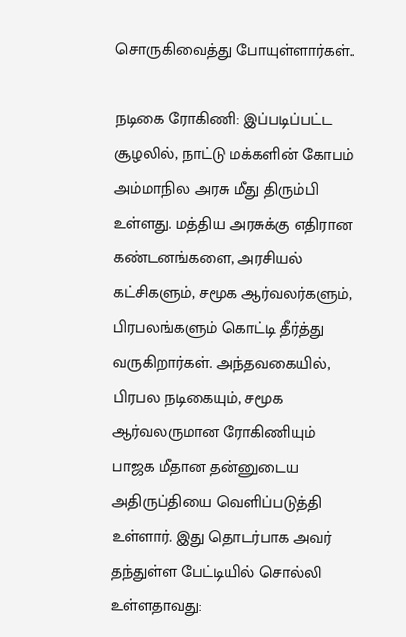சொருகிவைத்து போயுள்ளார்கள்..

நடிகை ரோகிணி: இப்படிப்பட்ட சூழலில், நாட்டு மக்களின் கோபம் அம்மாநில அரசு மீது திரும்பி உள்ளது. மத்திய அரசுக்கு எதிரான கண்டனங்களை, அரசியல் கட்சிகளும், சமூக ஆர்வலர்களும், பிரபலங்களும் கொட்டி தீர்த்து வருகிறார்கள். அந்தவகையில், பிரபல நடிகையும், சமூக ஆர்வலருமான ரோகிணியும் பாஜக மீதான தன்னுடைய அதிருப்தியை வெளிப்படுத்தி உள்ளார். இது தொடர்பாக அவர் தந்துள்ள பேட்டியில் சொல்லி உள்ளதாவது: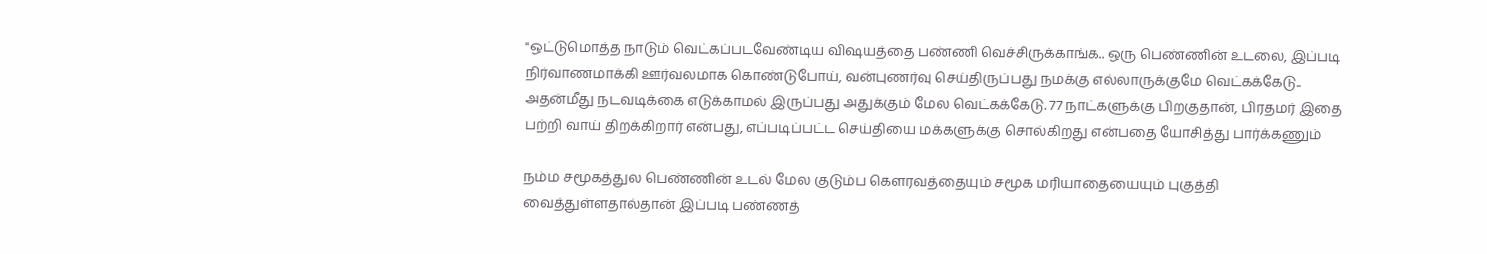"ஒட்டுமொத்த நாடும் வெட்கப்படவேண்டிய விஷயத்தை பண்ணி வெச்சிருக்காங்க.. ஒரு பெண்ணின் உடலை, இப்படி நிர்வாணமாக்கி ஊர்வலமாக கொண்டுபோய், வன்புணர்வு செய்திருப்பது நமக்கு எல்லாருக்குமே வெட்கக்கேடு.. அதன்மீது நடவடிக்கை எடுக்காமல் இருப்பது அதுக்கும் மேல வெட்கக்கேடு. 77 நாட்களுக்கு பிறகுதான், பிரதமர் இதை பற்றி வாய் திறக்கிறார் என்பது, எப்படிப்பட்ட செய்தியை மக்களுக்கு சொல்கிறது என்பதை யோசித்து பார்க்கணும்

நம்ம சமூகத்துல பெண்ணின் உடல் மேல குடும்ப கௌரவத்தையும் சமூக மரியாதையையும் புகுத்தி வைத்துள்ளதால்தான் இப்படி பண்ணத்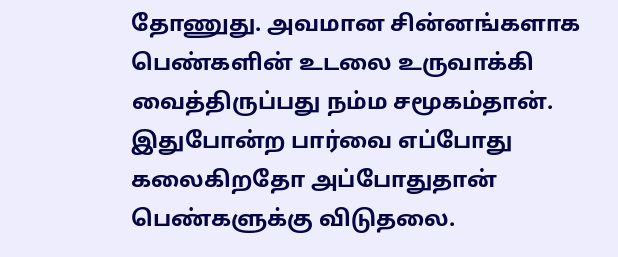தோணுது. அவமான சின்னங்களாக பெண்களின் உடலை உருவாக்கி வைத்திருப்பது நம்ம சமூகம்தான். இதுபோன்ற பார்வை எப்போது கலைகிறதோ அப்போதுதான் பெண்களுக்கு விடுதலை.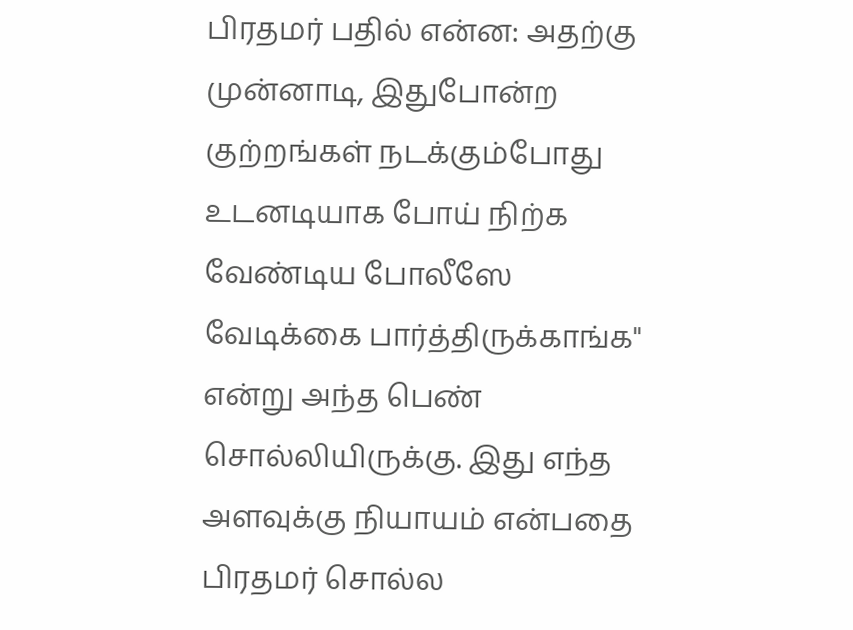பிரதமர் பதில் என்ன: அதற்கு முன்னாடி, இதுபோன்ற குற்றங்கள் நடக்கும்போது உடனடியாக போய் நிற்க வேண்டிய போலீஸே வேடிக்கை பார்த்திருக்காங்க" என்று அந்த பெண் சொல்லியிருக்கு. இது எந்த அளவுக்கு நியாயம் என்பதை பிரதமர் சொல்ல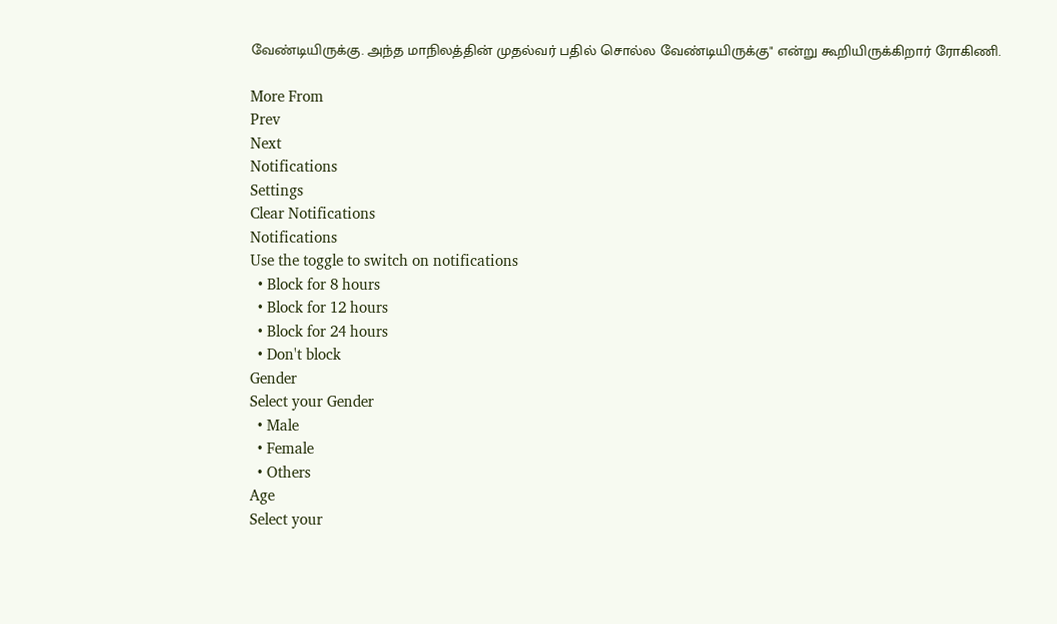வேண்டியிருக்கு. அந்த மாநிலத்தின் முதல்வர் பதில் சொல்ல வேண்டியிருக்கு" என்று கூறியிருக்கிறார் ரோகிணி.

More From
Prev
Next
Notifications
Settings
Clear Notifications
Notifications
Use the toggle to switch on notifications
  • Block for 8 hours
  • Block for 12 hours
  • Block for 24 hours
  • Don't block
Gender
Select your Gender
  • Male
  • Female
  • Others
Age
Select your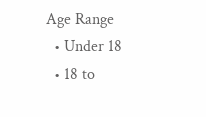Age Range
  • Under 18
  • 18 to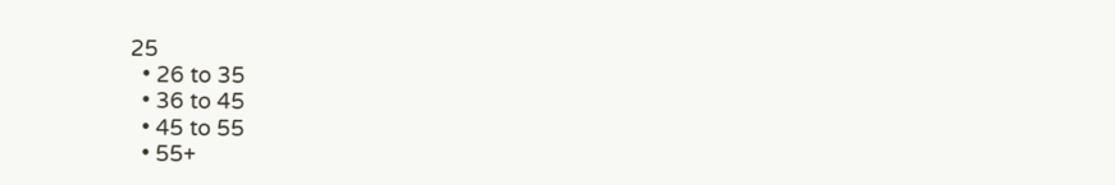25
  • 26 to 35
  • 36 to 45
  • 45 to 55
  • 55+